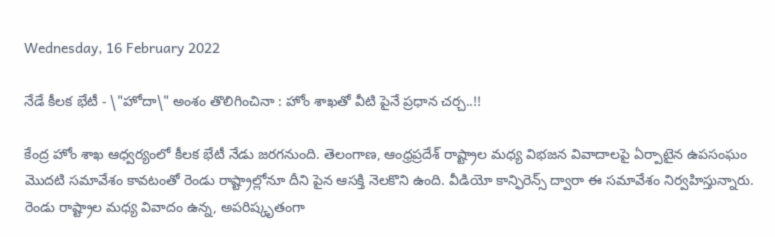Wednesday, 16 February 2022

నేడే కీలక భేటీ - \"హోదా\" అంశం తొలిగించినా : హోం శాఖతో వీటి పైనే ప్రధాన చర్చ..!!

కేంద్ర హోం శాఖ ఆధ్వర్యంలో కీలక భేటీ నేడు జరగనుంది. తెలంగాణ, ఆంధ్రప్రదేశ్ రాష్ట్రాల మధ్య విభజన వివాదాలపై ఏర్పాటైన ఉపసంఘం మొదటి సమావేశం కావటంతో రెండు రాష్ట్రాల్లోనూ దీని పైన ఆసక్తి నెలకొని ఉంది. వీడియో కాన్ఫిరెన్స్ ద్వారా ఈ సమావేశం నిర్వహిస్తున్నారు. రెండు రాష్ట్రాల మధ్య వివాదం ఉన్న, అపరిష్కృతంగా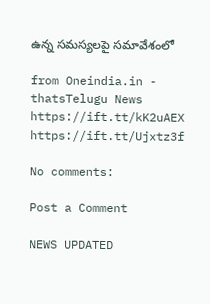ఉన్న సమస్యలపై సమావేశంలో

from Oneindia.in - thatsTelugu News https://ift.tt/kK2uAEX
https://ift.tt/Ujxtz3f

No comments:

Post a Comment

NEWS UPDATED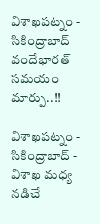విశాఖపట్నం - సికింద్రాబాద్ వందేభారత్ సమయం మార్పు..!!

విశాఖపట్నం - సికింద్రాబాద్ - విశాఖ మధ్య నడిచే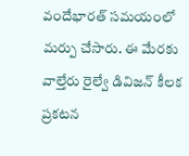వందేభారత్ సమయంలో మర్పు చేసారు. ఈ మేరకు వాల్తేరు రైల్వే డివిజన్ కీలక ప్రకటన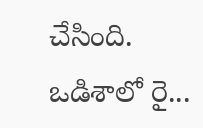చేసింది. ఒడిశాలో రై...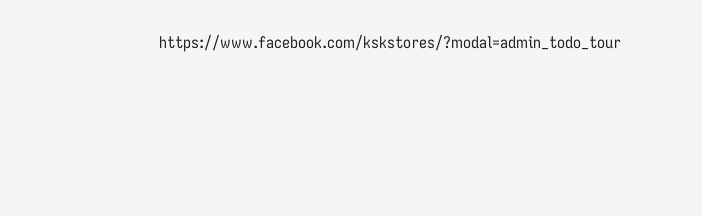https://www.facebook.com/kskstores/?modal=admin_todo_tour